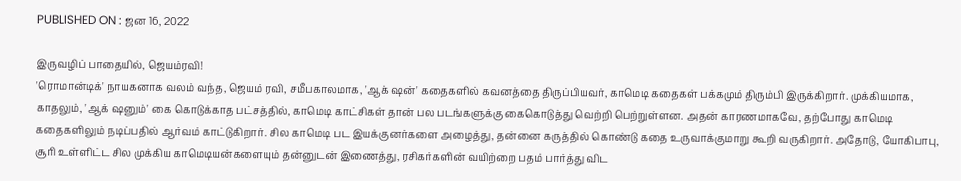PUBLISHED ON : ஜன 16, 2022

இருவழிப் பாதையில், ஜெயம்ரவி!
'ரொமான்டிக்' நாயகனாக வலம் வந்த, ஜெயம் ரவி, சமீபகாலமாக, 'ஆக் ஷன்' கதைகளில் கவனத்தை திருப்பியவர், காமெடி கதைகள் பக்கமும் திரும்பி இருக்கிறார். முக்கியமாக, காதலும், 'ஆக் ஷனும்' கை கொடுக்காத பட்சத்தில், காமெடி காட்சிகள் தான் பல படங்களுக்கு கைகொடுத்து வெற்றி பெற்றுள்ளன. அதன் காரணமாகவே, தற்போது காமெடி கதைகளிலும் நடிப்பதில் ஆர்வம் காட்டுகிறார். சில காமெடி பட இயக்குனர்களை அழைத்து, தன்னை கருத்தில் கொண்டு கதை உருவாக்குமாறு கூறி வருகிறார். அதோடு, யோகிபாபு, சூரி உள்ளிட்ட சில முக்கிய காமெடியன்களையும் தன்னுடன் இணைத்து, ரசிகர்களின் வயிற்றை பதம் பார்த்து விட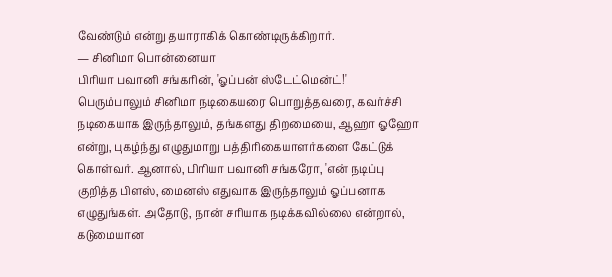வேண்டும் என்று தயாராகிக் கொண்டிருக்கிறார்.
— சினிமா பொன்னையா
பிரியா பவானி சங்கரின், 'ஓப்பன் ஸ்டேட்மென்ட்!'
பெரும்பாலும் சினிமா நடிகையரை பொறுத்தவரை, கவர்ச்சி நடிகையாக இருந்தாலும், தங்களது திறமையை, ஆஹா ஓஹோ என்று, புகழ்ந்து எழுதுமாறு பத்திரிகையாளர்களை கேட்டுக் கொள்வர். ஆனால், பிரியா பவானி சங்கரோ, 'என் நடிப்பு குறித்த பிளஸ், மைனஸ் எதுவாக இருந்தாலும் ஓப்பனாக எழுதுங்கள். அதோடு, நான் சரியாக நடிக்கவில்லை என்றால், கடுமையான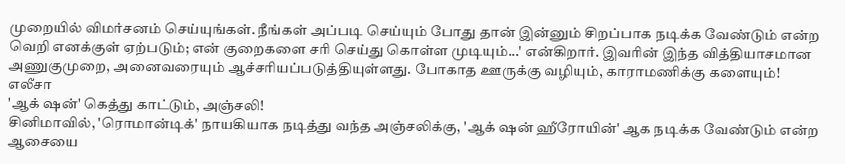முறையில் விமர்சனம் செய்யுங்கள். நீங்கள் அப்படி செய்யும் போது தான் இன்னும் சிறப்பாக நடிக்க வேண்டும் என்ற வெறி எனக்குள் ஏற்படும்; என் குறைகளை சரி செய்து கொள்ள முடியும்...' என்கிறார். இவரின் இந்த வித்தியாசமான அணுகுமுறை, அனைவரையும் ஆச்சரியப்படுத்தியுள்ளது. போகாத ஊருக்கு வழியும், காராமணிக்கு களையும்!
எலீசா
'ஆக் ஷன்' கெத்து காட்டும், அஞ்சலி!
சினிமாவில், 'ரொமான்டிக்' நாயகியாக நடித்து வந்த அஞ்சலிக்கு, 'ஆக் ஷன் ஹீரோயின்' ஆக நடிக்க வேண்டும் என்ற ஆசையை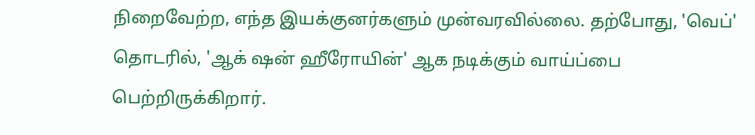நிறைவேற்ற, எந்த இயக்குனர்களும் முன்வரவில்லை. தற்போது, 'வெப்' தொடரில், 'ஆக் ஷன் ஹீரோயின்' ஆக நடிக்கும் வாய்ப்பை பெற்றிருக்கிறார்.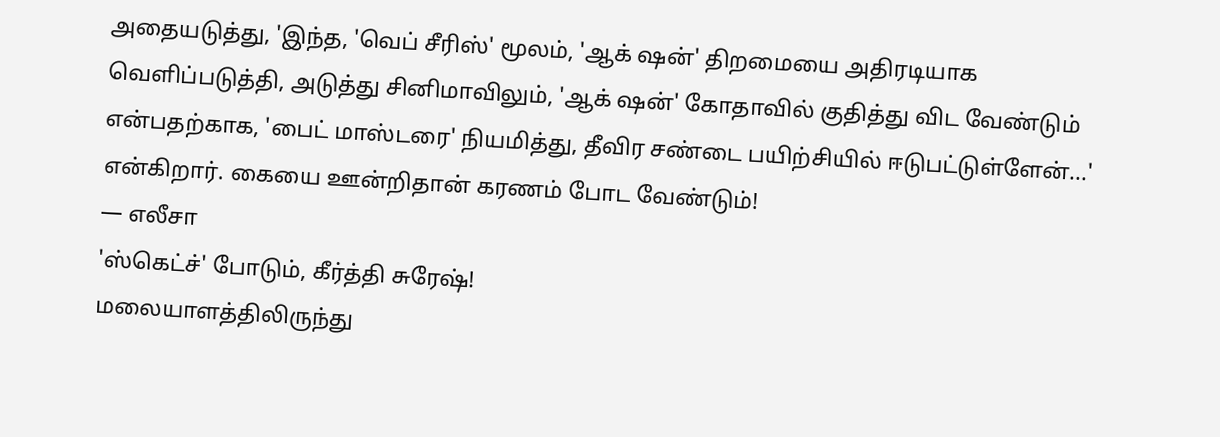அதையடுத்து, 'இந்த, 'வெப் சீரிஸ்' மூலம், 'ஆக் ஷன்' திறமையை அதிரடியாக வெளிப்படுத்தி, அடுத்து சினிமாவிலும், 'ஆக் ஷன்' கோதாவில் குதித்து விட வேண்டும் என்பதற்காக, 'பைட் மாஸ்டரை' நியமித்து, தீவிர சண்டை பயிற்சியில் ஈடுபட்டுள்ளேன்...' என்கிறார். கையை ஊன்றிதான் கரணம் போட வேண்டும்!
— எலீசா
'ஸ்கெட்ச்' போடும், கீர்த்தி சுரேஷ்!
மலையாளத்திலிருந்து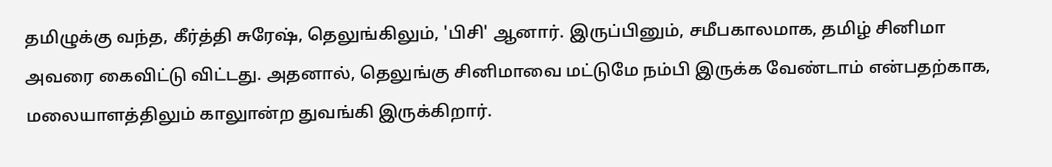தமிழுக்கு வந்த, கீர்த்தி சுரேஷ், தெலுங்கிலும், 'பிசி' ஆனார். இருப்பினும், சமீபகாலமாக, தமிழ் சினிமா அவரை கைவிட்டு விட்டது. அதனால், தெலுங்கு சினிமாவை மட்டுமே நம்பி இருக்க வேண்டாம் என்பதற்காக, மலையாளத்திலும் காலுான்ற துவங்கி இருக்கிறார்.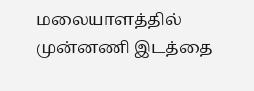மலையாளத்தில் முன்னணி இடத்தை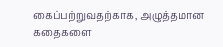கைப்பற்றுவதற்காக, அழுத்தமான கதைகளை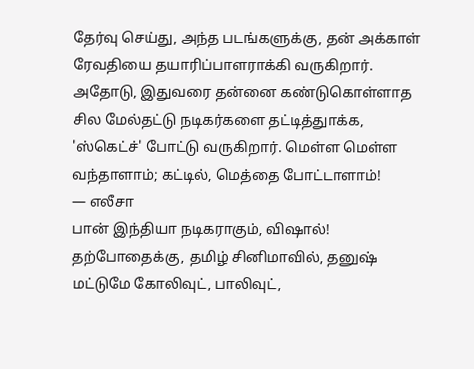தேர்வு செய்து, அந்த படங்களுக்கு, தன் அக்காள் ரேவதியை தயாரிப்பாளராக்கி வருகிறார். அதோடு, இதுவரை தன்னை கண்டுகொள்ளாத சில மேல்தட்டு நடிகர்களை தட்டித்துாக்க, 'ஸ்கெட்ச்' போட்டு வருகிறார். மெள்ள மெள்ள வந்தாளாம்; கட்டில், மெத்தை போட்டாளாம்!
— எலீசா
பான் இந்தியா நடிகராகும், விஷால்!
தற்போதைக்கு, தமிழ் சினிமாவில், தனுஷ் மட்டுமே கோலிவுட், பாலிவுட்,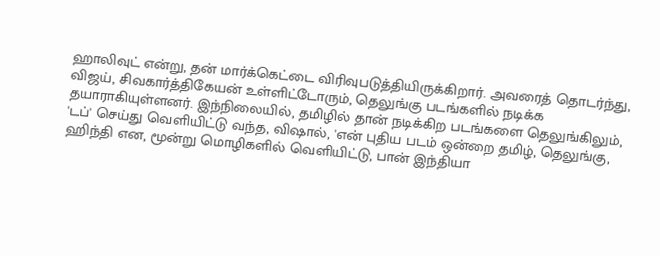ஹாலிவுட் என்று, தன் மார்க்கெட்டை விரிவுபடுத்தியிருக்கிறார். அவரைத் தொடர்ந்து, விஜய், சிவகார்த்திகேயன் உள்ளிட்டோரும், தெலுங்கு படங்களில் நடிக்க தயாராகியுள்ளனர். இந்நிலையில், தமிழில் தான் நடிக்கிற படங்களை தெலுங்கிலும், 'டப்' செய்து வெளியிட்டு வந்த, விஷால், 'என் புதிய படம் ஒன்றை தமிழ், தெலுங்கு, ஹிந்தி என, மூன்று மொழிகளில் வெளியிட்டு, பான் இந்தியா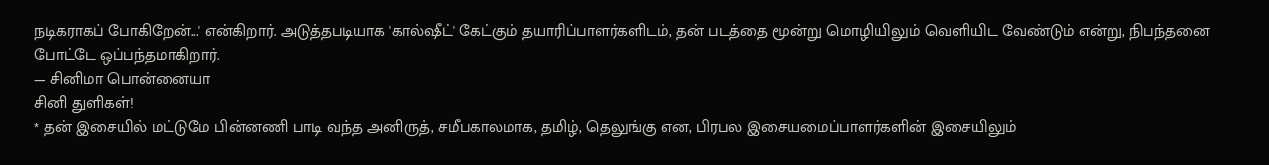நடிகராகப் போகிறேன்...' என்கிறார். அடுத்தபடியாக 'கால்ஷீட்' கேட்கும் தயாரிப்பாளர்களிடம், தன் படத்தை மூன்று மொழியிலும் வெளியிட வேண்டும் என்று, நிபந்தனை போட்டே ஒப்பந்தமாகிறார்.
— சினிமா பொன்னையா
சினி துளிகள்!
* தன் இசையில் மட்டுமே பின்னணி பாடி வந்த அனிருத், சமீபகாலமாக, தமிழ், தெலுங்கு என, பிரபல இசையமைப்பாளர்களின் இசையிலும்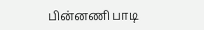பின்னணி பாடி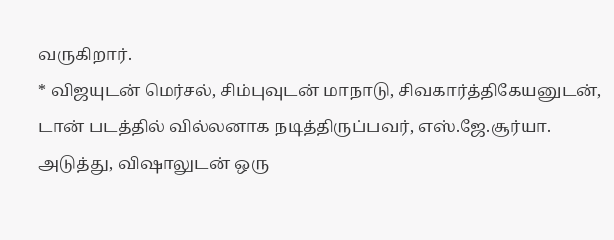வருகிறார்.
* விஜயுடன் மெர்சல், சிம்புவுடன் மாநாடு, சிவகார்த்திகேயனுடன், டான் படத்தில் வில்லனாக நடித்திருப்பவர், எஸ்.ஜே.சூர்யா. அடுத்து, விஷாலுடன் ஒரு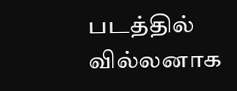படத்தில் வில்லனாக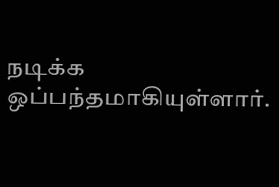நடிக்க ஒப்பந்தமாகியுள்ளார்.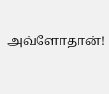அவ்ளோதான்!